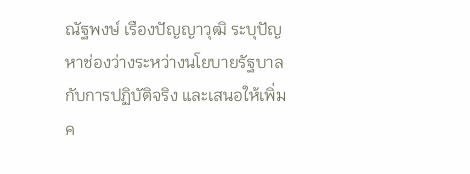ณัฐพงษ์ เรืองปัญญาวุฒิ ระบุปัญหาช่องว่างระหว่างนโยบายรัฐบาลกับการปฏิบัติจริง และเสนอให้เพิ่มค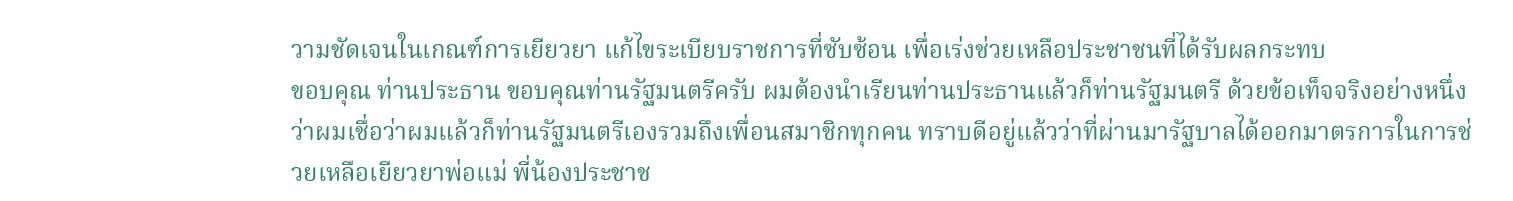วามชัดเจนในเกณฑ์การเยียวยา แก้ไขระเบียบราชการที่ซับซ้อน เพื่อเร่งช่วยเหลือประชาชนที่ได้รับผลกระทบ
ขอบคุณ ท่านประธาน ขอบคุณท่านรัฐมนตรีครับ ผมต้องนำเรียนท่านประธานแล้วก็ท่านรัฐมนตรี ด้วยข้อเท็จจริงอย่างหนึ่งว่าผมเชื่อว่าผมแล้วก็ท่านรัฐมนตรีเองรวมถึงเพื่อนสมาชิกทุกคน ทราบดีอยู่แล้วว่าที่ผ่านมารัฐบาลได้ออกมาตรการในการช่วยเหลือเยียวยาพ่อแม่ พี่น้องประชาช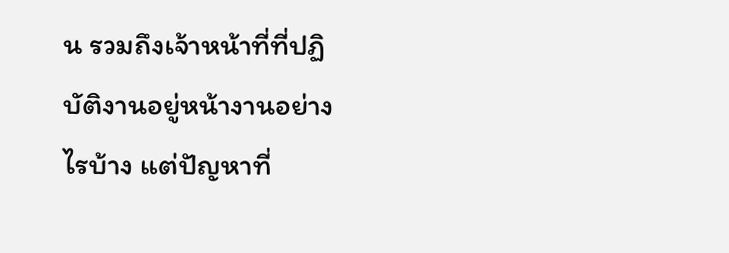น รวมถึงเจ้าหน้าที่ที่ปฏิบัติงานอยู่หน้างานอย่างไรบ้าง แต่ปัญหาที่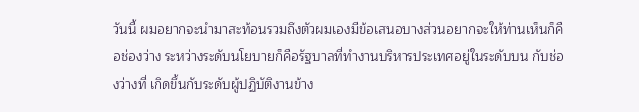วันนี้ ผมอยากจะนำมาสะท้อนรวมถึงตัวผมเองมีข้อเสนอบางส่วนอยากจะให้ท่านเห็นก็คือช่องว่าง ระหว่างระดับนโยบายก็คือรัฐบาลที่ทำงานบริหารประเทศอยู่ในระดับบน กับช่องว่างที่ เกิดขึ้นกับระดับผู้ปฏิบัติงานข้าง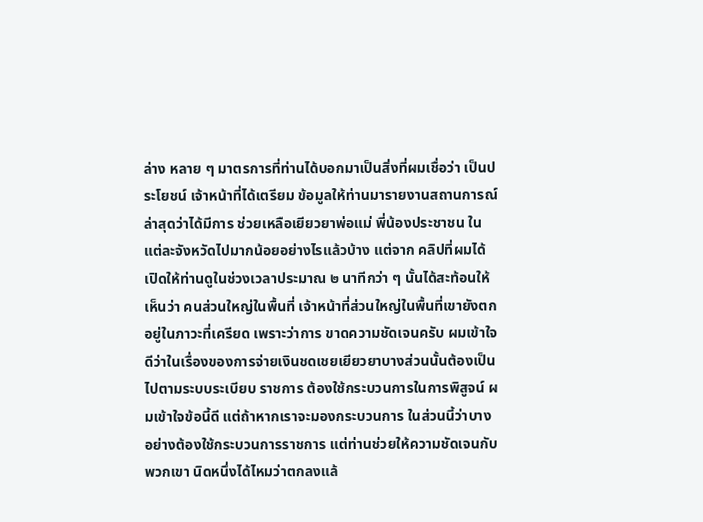ล่าง หลาย ๆ มาตรการที่ท่านได้บอกมาเป็นสิ่งที่ผมเชื่อว่า เป็นประโยชน์ เจ้าหน้าที่ได้เตรียม ข้อมูลให้ท่านมารายงานสถานการณ์ล่าสุดว่าได้มีการ ช่วยเหลือเยียวยาพ่อแม่ พี่น้องประชาชน ในแต่ละจังหวัดไปมากน้อยอย่างไรแล้วบ้าง แต่จาก คลิปที่ผมได้เปิดให้ท่านดูในช่วงเวลาประมาณ ๒ นาทีกว่า ๆ นั้นได้สะท้อนให้เห็นว่า คนส่วนใหญ่ในพื้นที่ เจ้าหน้าที่ส่วนใหญ่ในพื้นที่เขายังตกอยู่ในภาวะที่เครียด เพราะว่าการ ขาดความชัดเจนครับ ผมเข้าใจดีว่าในเรื่องของการจ่ายเงินชดเชยเยียวยาบางส่วนนั้นต้องเป็นไปตามระบบระเบียบ ราชการ ต้องใช้กระบวนการในการพิสูจน์ ผมเข้าใจข้อนี้ดี แต่ถ้าหากเราจะมองกระบวนการ ในส่วนนี้ว่าบางอย่างต้องใช้กระบวนการราชการ แต่ท่านช่วยให้ความชัดเจนกับพวกเขา นิดหนึ่งได้ไหมว่าตกลงแล้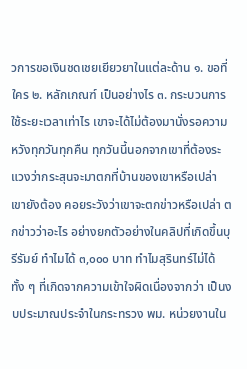วการขอเงินชดเชยเยียวยาในแต่ละด้าน ๑. ขอที่ใคร ๒. หลักเกณฑ์ เป็นอย่างไร ๓. กระบวนการใช้ระยะเวลาเท่าไร เขาจะได้ไม่ต้องมานั่งรอความหวังทุกวันทุกคืน ทุกวันนี้นอกจากเขาที่ต้องระแวงว่ากระสุนจะมาตกที่บ้านของเขาหรือเปล่า เขายังต้อง คอยระวังว่าเขาจะตกข่าวหรือเปล่า ตกข่าวว่าอะไร อย่างยกตัวอย่างในคลิปที่เกิดขึ้นบุรีรัมย์ ทำไมได้ ๓,๐๐๐ บาท ทำไมสุรินทร์ไม่ได้ ทั้ง ๆ ที่เกิดจากความเข้าใจผิดเนื่องจากว่า เป็นงบประมาณประจำในกระทรวง พม. หน่วยงานใน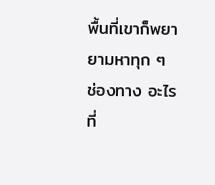พื้นที่เขาก็พยายามหาทุก ๆ ช่องทาง อะไรที่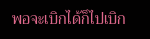พอจะเบิกได้ก็ไปเบิก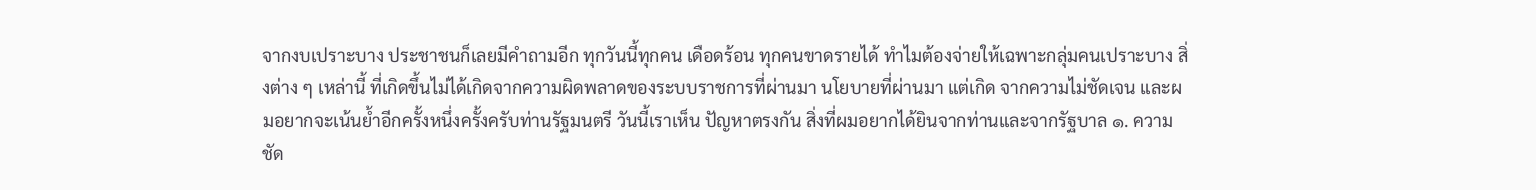จากงบเปราะบาง ประชาชนก็เลยมีคำถามอีก ทุกวันนี้ทุกคน เดือดร้อน ทุกคนขาดรายได้ ทำไมต้องจ่ายให้เฉพาะกลุ่มคนเปราะบาง สิ่งต่าง ๆ เหล่านี้ ที่เกิดขึ้นไม่ได้เกิดจากความผิดพลาดของระบบราชการที่ผ่านมา นโยบายที่ผ่านมา แต่เกิด จากความไม่ชัดเจน และผมอยากจะเน้นย้ำอีกครั้งหนึ่งครั้งครับท่านรัฐมนตรี วันนี้เราเห็น ปัญหาตรงกัน สิ่งที่ผมอยากได้ยินจากท่านและจากรัฐบาล ๑. ความชัด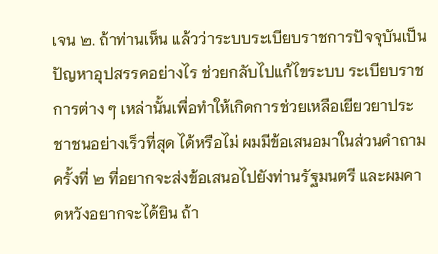เจน ๒. ถ้าท่านเห็น แล้วว่าระบบระเบียบราชการปัจจุบันเป็นปัญหาอุปสรรคอย่างไร ช่วยกลับไปแก้ไขระบบ ระเบียบราชการต่าง ๆ เหล่านั้นเพื่อทำให้เกิดการช่วยเหลือเยียวยาประชาชนอย่างเร็วที่สุด ได้หรือไม่ ผมมีข้อเสนอมาในส่วนคำถาม ครั้งที่ ๒ ที่อยากจะส่งข้อเสนอไปยังท่านรัฐมนตรี และผมคาดหวังอยากจะได้ยิน ถ้า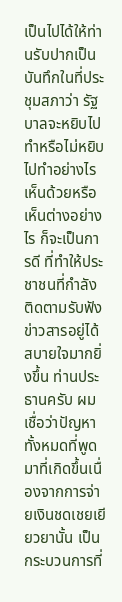เป็นไปได้ให้ท่านรับปากเป็นบันทึกในที่ประชุมสภาว่า รัฐบาลจะหยิบไปทำหรือไม่หยิบไปทำอย่างไร เห็นด้วยหรือเห็นต่างอย่างไร ก็จะเป็นการดี ที่ทำให้ประชาชนที่กำลังติดตามรับฟังข่าวสารอยู่ได้สบายใจมากยิ่งขึ้น ท่านประธานครับ ผมเชื่อว่าปัญหาทั้งหมดที่พูดมาที่เกิดขึ้นเนื่องจากการจ่ายเงินชดเชยเยียวยานั้น เป็นกระบวนการที่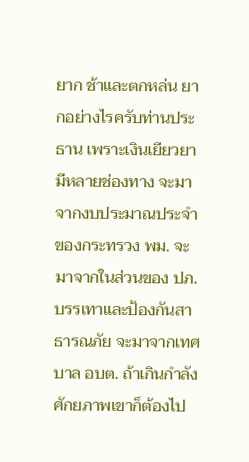ยาก ช้าและตกหล่น ยากอย่างไรครับท่านประธาน เพราะเงินเยียวยา มีหลายช่องทาง จะมาจากงบประมาณประจำของกระทรวง พม. จะมาจากในส่วนของ ปภ. บรรเทาและป้องกันสาธารณภัย จะมาจากเทศบาล อบต. ถ้าเกินกำลังศักยภาพเขาก็ต้องไป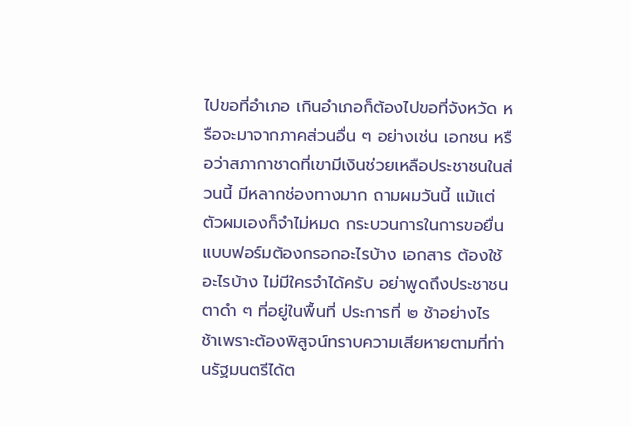ไปขอที่อำเภอ เกินอำเภอก็ต้องไปขอที่จังหวัด หรือจะมาจากภาคส่วนอื่น ๆ อย่างเช่น เอกชน หรือว่าสภากาชาดที่เขามีเงินช่วยเหลือประชาชนในส่วนนี้ มีหลากช่องทางมาก ถามผมวันนี้ แม้แต่ตัวผมเองก็จำไม่หมด กระบวนการในการขอยื่นแบบฟอร์มต้องกรอกอะไรบ้าง เอกสาร ต้องใช้อะไรบ้าง ไม่มีใครจำได้ครับ อย่าพูดถึงประชาชนตาดำ ๆ ที่อยู่ในพื้นที่ ประการที่ ๒ ช้าอย่างไร ช้าเพราะต้องพิสูจน์ทราบความเสียหายตามที่ท่านรัฐมนตรีได้ต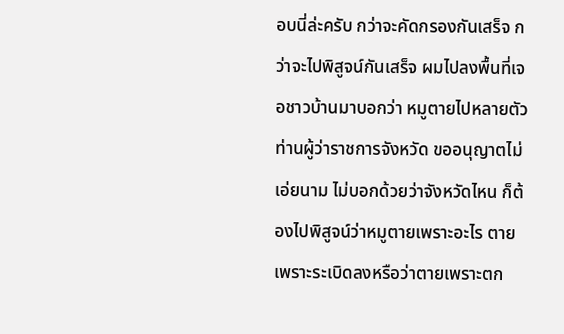อบนี่ล่ะครับ กว่าจะคัดกรองกันเสร็จ กว่าจะไปพิสูจน์กันเสร็จ ผมไปลงพื้นที่เจอชาวบ้านมาบอกว่า หมูตายไปหลายตัว ท่านผู้ว่าราชการจังหวัด ขออนุญาตไม่เอ่ยนาม ไม่บอกด้วยว่าจังหวัดไหน ก็ต้องไปพิสูจน์ว่าหมูตายเพราะอะไร ตายเพราะระเบิดลงหรือว่าตายเพราะตก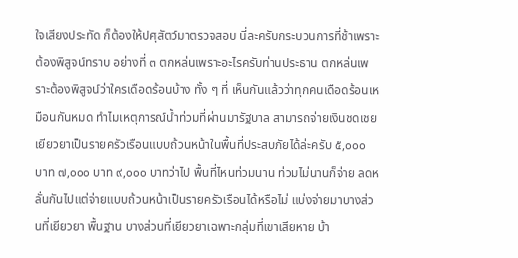ใจเสียงประทัด ก็ต้องให้ปศุสัตว์มาตรวจสอบ นี่ละครับกระบวนการที่ช้าเพราะต้องพิสูจน์ทราบ อย่างที่ ๓ ตกหล่นเพราะอะไรครับท่านประธาน ตกหล่นเพราะต้องพิสูจน์ว่าใครเดือดร้อนบ้าง ทั้ง ๆ ที่ เห็นกันแล้วว่าทุกคนเดือดร้อนเหมือนกันหมด ทำไมเหตุการณ์น้ำท่วมที่ผ่านมารัฐบาล สามารถจ่ายเงินชดเชยเยียวยาเป็นรายครัวเรือนแบบถ้วนหน้าในพื้นที่ประสบภัยได้ล่ะครับ ๕,๐๐๐ บาท ๗,๐๐๐ บาท ๙,๐๐๐ บาทว่าไป พื้นที่ไหนท่วมนาน ท่วมไม่นานก็จ่าย ลดหลั่นกันไปแต่จ่ายแบบถ้วนหน้าเป็นรายครัวเรือนได้หรือไม่ แบ่งจ่ายมาบางส่วนที่เยียวยา พื้นฐาน บางส่วนที่เยียวยาเฉพาะกลุ่มที่เขาเสียหาย บ้า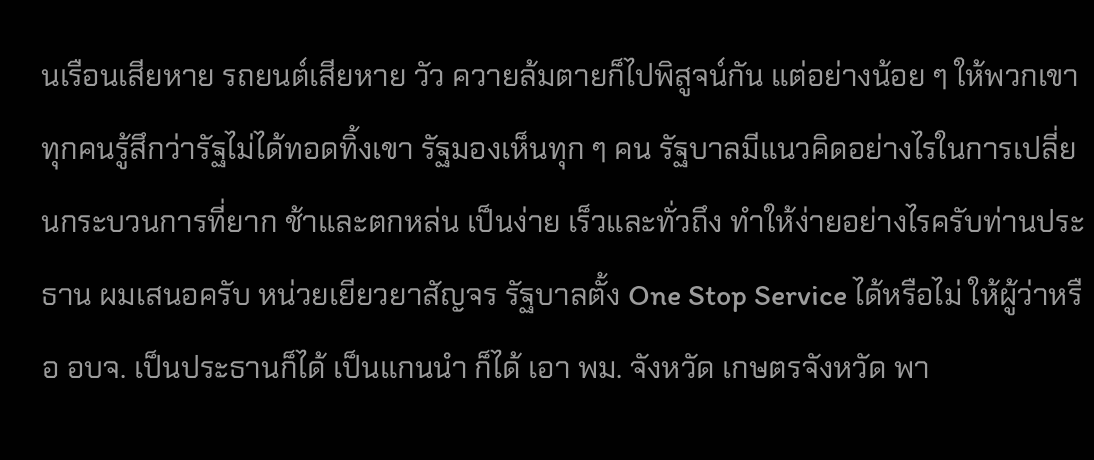นเรือนเสียหาย รถยนต์เสียหาย วัว ควายล้มตายก็ไปพิสูจน์กัน แต่อย่างน้อย ๆ ให้พวกเขาทุกคนรู้สึกว่ารัฐไม่ได้ทอดทิ้งเขา รัฐมองเห็นทุก ๆ คน รัฐบาลมีแนวคิดอย่างไรในการเปลี่ยนกระบวนการที่ยาก ช้าและตกหล่น เป็นง่าย เร็วและทั่วถึง ทำให้ง่ายอย่างไรครับท่านประธาน ผมเสนอครับ หน่วยเยียวยาสัญจร รัฐบาลตั้ง One Stop Service ได้หรือไม่ ให้ผู้ว่าหรือ อบจ. เป็นประธานก็ได้ เป็นแกนนำ ก็ได้ เอา พม. จังหวัด เกษตรจังหวัด พา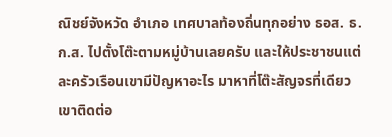ณิชย์จังหวัด อำเภอ เทศบาลท้องถิ่นทุกอย่าง ธอส. ธ.ก.ส. ไปตั้งโต๊ะตามหมู่บ้านเลยครับ และให้ประชาชนแต่ละครัวเรือนเขามีปัญหาอะไร มาหาที่โต๊ะสัญจรที่เดียว เขาติดต่อ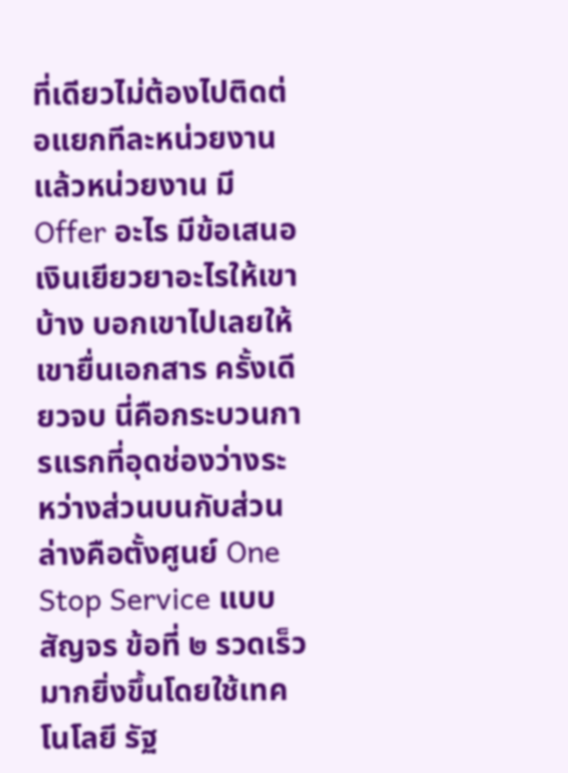ที่เดียวไม่ต้องไปติดต่อแยกทีละหน่วยงาน แล้วหน่วยงาน มี Offer อะไร มีข้อเสนอเงินเยียวยาอะไรให้เขาบ้าง บอกเขาไปเลยให้เขายื่นเอกสาร ครั้งเดียวจบ นี่คือกระบวนการแรกที่อุดช่องว่างระหว่างส่วนบนกับส่วนล่างคือตั้งศูนย์ One Stop Service แบบสัญจร ข้อที่ ๒ รวดเร็วมากยิ่งขึ้นโดยใช้เทคโนโลยี รัฐ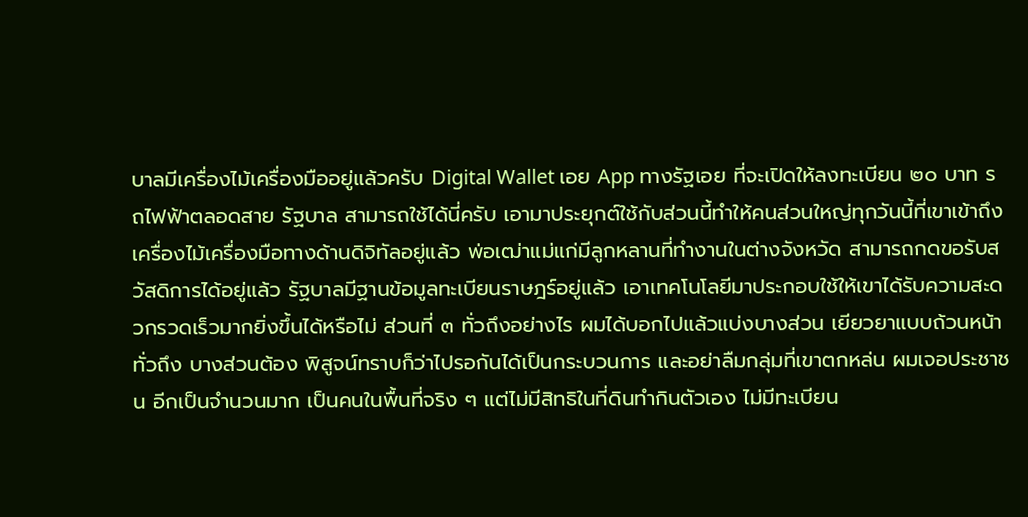บาลมีเครื่องไม้เครื่องมืออยู่แล้วครับ Digital Wallet เอย App ทางรัฐเอย ที่จะเปิดให้ลงทะเบียน ๒๐ บาท รถไฟฟ้าตลอดสาย รัฐบาล สามารถใช้ได้นี่ครับ เอามาประยุกต์ใช้กับส่วนนี้ทำให้คนส่วนใหญ่ทุกวันนี้ที่เขาเข้าถึง เครื่องไม้เครื่องมือทางด้านดิจิทัลอยู่แล้ว พ่อเฒ่าแม่แก่มีลูกหลานที่ทำงานในต่างจังหวัด สามารถกดขอรับสวัสดิการได้อยู่แล้ว รัฐบาลมีฐานข้อมูลทะเบียนราษฎร์อยู่แล้ว เอาเทคโนโลยีมาประกอบใช้ให้เขาได้รับความสะดวกรวดเร็วมากยิ่งขึ้นได้หรือไม่ ส่วนที่ ๓ ทั่วถึงอย่างไร ผมได้บอกไปแล้วแบ่งบางส่วน เยียวยาแบบถ้วนหน้าทั่วถึง บางส่วนต้อง พิสูจน์ทราบก็ว่าไปรอกันได้เป็นกระบวนการ และอย่าลืมกลุ่มที่เขาตกหล่น ผมเจอประชาชน อีกเป็นจำนวนมาก เป็นคนในพื้นที่จริง ๆ แต่ไม่มีสิทธิในที่ดินทำกินตัวเอง ไม่มีทะเบียน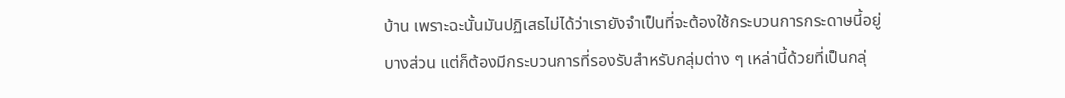บ้าน เพราะฉะนั้นมันปฏิเสธไม่ได้ว่าเรายังจำเป็นที่จะต้องใช้กระบวนการกระดาษนี้อยู่บางส่วน แต่ก็ต้องมีกระบวนการที่รองรับสำหรับกลุ่มต่าง ๆ เหล่านี้ด้วยที่เป็นกลุ่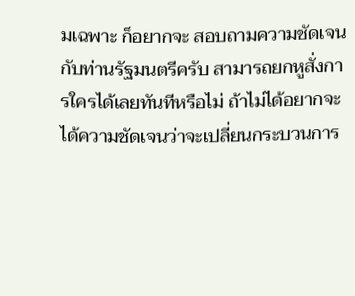มเฉพาะ ก็อยากจะ สอบถามความชัดเจนกับท่านรัฐมนตรีครับ สามารถยกหูสั่งการใครได้เลยทันทีหรือไม่ ถ้าไม่ได้อยากจะได้ความชัดเจนว่าจะเปลี่ยนกระบวนการ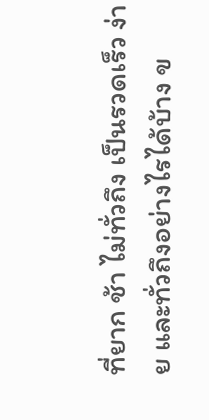ที่ยาก ช้า ไม่ทั่วถึง เป็นรวดเร็ว ง่าย และทั่วถึงอย่างไรได้บ้าง ข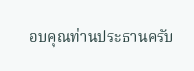อบคุณท่านประธานครับ